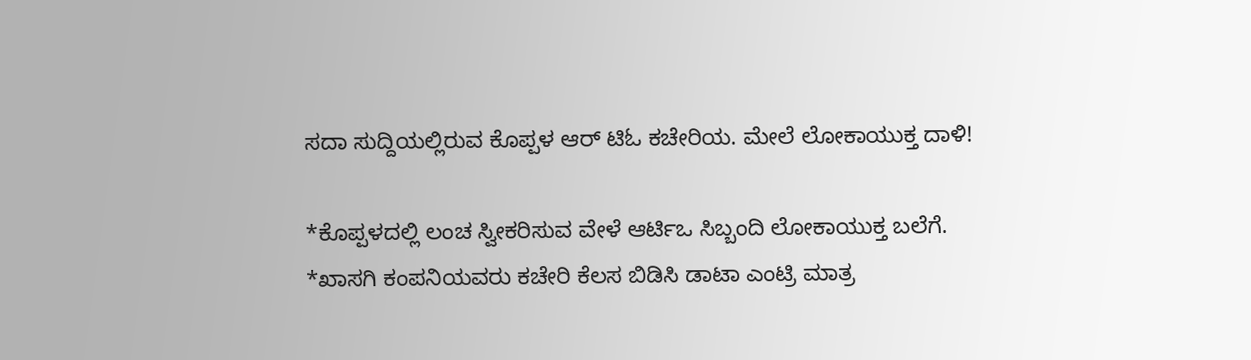ಸದಾ ಸುದ್ದಿಯಲ್ಲಿರುವ ಕೊಪ್ಪಳ ಆರ್ ಟಿಓ ಕಚೇರಿಯ. ಮೇಲೆ ಲೋಕಾಯುಕ್ತ ದಾಳಿ!

*ಕೊಪ್ಪಳದಲ್ಲಿ ಲಂಚ ಸ್ವೀಕರಿಸುವ ವೇಳೆ ಆರ್ಟಿಒ ಸಿಬ್ಬಂದಿ ಲೋಕಾಯುಕ್ತ ಬಲೆಗೆ.
*ಖಾಸಗಿ ಕಂಪನಿಯವರು ಕಚೇರಿ ಕೆಲಸ ಬಿಡಿಸಿ ಡಾಟಾ ಎಂಟ್ರಿ ಮಾತ್ರ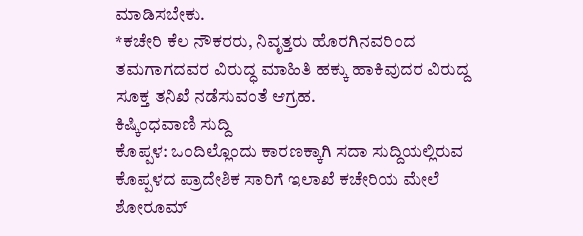ಮಾಡಿಸಬೇಕು.
*ಕಚೇರಿ ಕೆಲ ನೌಕರರು, ನಿವೃತ್ತರು ಹೊರಗಿನವರಿಂದ ತಮಗಾಗದವರ ವಿರುದ್ಧ ಮಾಹಿತಿ ಹಕ್ಕು ಹಾಕಿವುದರ ವಿರುದ್ದ ಸೂಕ್ತ ತನಿಖೆ ನಡೆಸುವಂತೆ ಆಗ್ರಹ.
ಕಿಷ್ಕಿಂಧವಾಣಿ ಸುದ್ದಿ
ಕೊಪ್ಪಳ: ಒಂದಿಲ್ಲೊಂದು ಕಾರಣಕ್ಕಾಗಿ ಸದಾ ಸುದ್ದಿಯಲ್ಲಿರುವ ಕೊಪ್ಪಳದ ಪ್ರಾದೇಶಿಕ ಸಾರಿಗೆ ಇಲಾಖೆ ಕಚೇರಿಯ ಮೇಲೆ ಶೋರೂಮ್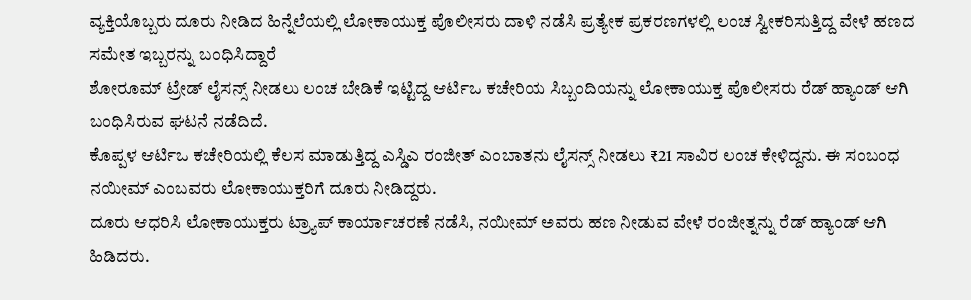ವ್ಯಕ್ತಿಯೊಬ್ಬರು ದೂರು ನೀಡಿದ ಹಿನ್ನೆಲೆಯಲ್ಲಿ ಲೋಕಾಯುಕ್ತ ಪೊಲೀಸರು ದಾಳಿ ನಡೆಸಿ ಪ್ರತ್ಯೇಕ ಪ್ರಕರಣಗಳಲ್ಲಿ ಲಂಚ ಸ್ವೀಕರಿಸುತ್ತಿದ್ದ ವೇಳೆ ಹಣದ ಸಮೇತ ಇಬ್ಬರನ್ನು ಬಂಧಿಸಿದ್ದಾರೆ
ಶೋರೂಮ್ ಟ್ರೇಡ್ ಲೈಸನ್ಸ್ ನೀಡಲು ಲಂಚ ಬೇಡಿಕೆ ಇಟ್ಟಿದ್ದ ಆರ್ಟಿಒ ಕಚೇರಿಯ ಸಿಬ್ಬಂದಿಯನ್ನು ಲೋಕಾಯುಕ್ತ ಪೊಲೀಸರು ರೆಡ್ ಹ್ಯಾಂಡ್ ಆಗಿ ಬಂಧಿಸಿರುವ ಘಟನೆ ನಡೆದಿದೆ.
ಕೊಪ್ಪಳ ಆರ್ಟಿಒ ಕಚೇರಿಯಲ್ಲಿ ಕೆಲಸ ಮಾಡುತ್ತಿದ್ದ ಎಸ್ಡಿಎ ರಂಜೀತ್ ಎಂಬಾತನು ಲೈಸನ್ಸ್ ನೀಡಲು ₹21 ಸಾವಿರ ಲಂಚ ಕೇಳಿದ್ದನು. ಈ ಸಂಬಂಧ ನಯೀಮ್ ಎಂಬವರು ಲೋಕಾಯುಕ್ತರಿಗೆ ದೂರು ನೀಡಿದ್ದರು.
ದೂರು ಆಧರಿಸಿ ಲೋಕಾಯುಕ್ತರು ಟ್ರ್ಯಾಪ್ ಕಾರ್ಯಾಚರಣೆ ನಡೆಸಿ, ನಯೀಮ್ ಅವರು ಹಣ ನೀಡುವ ವೇಳೆ ರಂಜೀತ್ನನ್ನು ರೆಡ್ ಹ್ಯಾಂಡ್ ಆಗಿ ಹಿಡಿದರು.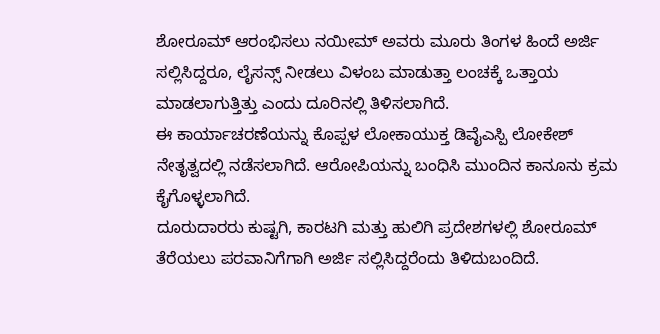ಶೋರೂಮ್ ಆರಂಭಿಸಲು ನಯೀಮ್ ಅವರು ಮೂರು ತಿಂಗಳ ಹಿಂದೆ ಅರ್ಜಿ ಸಲ್ಲಿಸಿದ್ದರೂ, ಲೈಸನ್ಸ್ ನೀಡಲು ವಿಳಂಬ ಮಾಡುತ್ತಾ ಲಂಚಕ್ಕೆ ಒತ್ತಾಯ ಮಾಡಲಾಗುತ್ತಿತ್ತು ಎಂದು ದೂರಿನಲ್ಲಿ ತಿಳಿಸಲಾಗಿದೆ.
ಈ ಕಾರ್ಯಾಚರಣೆಯನ್ನು ಕೊಪ್ಪಳ ಲೋಕಾಯುಕ್ತ ಡಿವೈಎಸ್ಪಿ ಲೋಕೇಶ್ ನೇತೃತ್ವದಲ್ಲಿ ನಡೆಸಲಾಗಿದೆ. ಆರೋಪಿಯನ್ನು ಬಂಧಿಸಿ ಮುಂದಿನ ಕಾನೂನು ಕ್ರಮ ಕೈಗೊಳ್ಳಲಾಗಿದೆ.
ದೂರುದಾರರು ಕುಷ್ಟಗಿ, ಕಾರಟಗಿ ಮತ್ತು ಹುಲಿಗಿ ಪ್ರದೇಶಗಳಲ್ಲಿ ಶೋರೂಮ್ ತೆರೆಯಲು ಪರವಾನಿಗೆಗಾಗಿ ಅರ್ಜಿ ಸಲ್ಲಿಸಿದ್ದರೆಂದು ತಿಳಿದುಬಂದಿದೆ.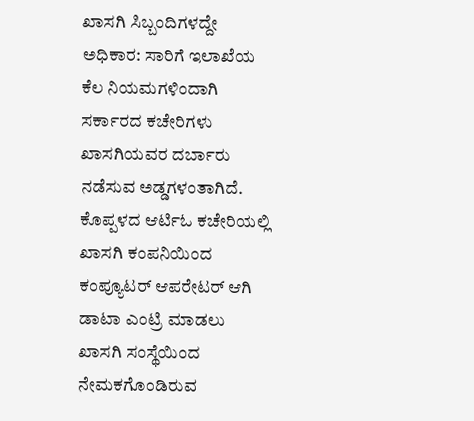ಖಾಸಗಿ ಸಿಬ್ಬಂದಿಗಳದ್ದೇ ಅಧಿಕಾರ: ಸಾರಿಗೆ ಇಲಾಖೆಯ ಕೆಲ ನಿಯಮಗಳಿಂದಾಗಿ ಸರ್ಕಾರದ ಕಚೇರಿಗಳು ಖಾಸಗಿಯವರ ದರ್ಬಾರು ನಡೆಸುವ ಅಡ್ಡಗಳಂತಾಗಿದೆ. ಕೊಪ್ಪಳದ ಆರ್ಟಿಓ ಕಚೇರಿಯಲ್ಲಿ ಖಾಸಗಿ ಕಂಪನಿಯಿಂದ ಕಂಪ್ಯೂಟರ್ ಆಪರೇಟರ್ ಆಗಿ ಡಾಟಾ ಎಂಟ್ರಿ ಮಾಡಲು ಖಾಸಗಿ ಸಂಸ್ಥೆಯಿಂದ ನೇಮಕಗೊಂಡಿರುವ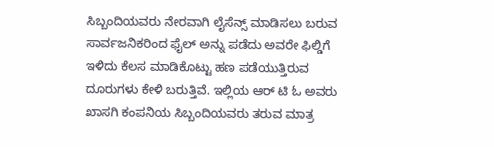ಸಿಬ್ಬಂದಿಯವರು ನೇರವಾಗಿ ಲೈಸೆನ್ಸ್ ಮಾಡಿಸಲು ಬರುವ ಸಾರ್ವಜನಿಕರಿಂದ ಫೈಲ್ ಅನ್ನು ಪಡೆದು ಅವರೇ ಫಿಲ್ಡಿಗೆ ಇಳಿದು ಕೆಲಸ ಮಾಡಿಕೊಟ್ಟು ಹಣ ಪಡೆಯುತ್ತಿರುವ ದೂರುಗಳು ಕೇಳಿ ಬರುತ್ತಿವೆ. ಇಲ್ಲಿಯ ಆರ್ ಟಿ ಓ ಅವರು ಖಾಸಗಿ ಕಂಪನಿಯ ಸಿಬ್ಬಂದಿಯವರು ತರುವ ಮಾತ್ರ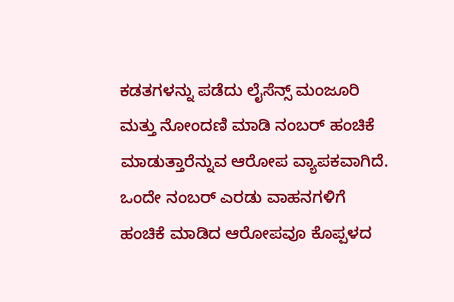ಕಡತಗಳನ್ನು ಪಡೆದು ಲೈಸೆನ್ಸ್ ಮಂಜೂರಿ ಮತ್ತು ನೋಂದಣಿ ಮಾಡಿ ನಂಬರ್ ಹಂಚಿಕೆ ಮಾಡುತ್ತಾರೆನ್ನುವ ಆರೋಪ ವ್ಯಾಪಕವಾಗಿದೆ.
ಒಂದೇ ನಂಬರ್ ಎರಡು ವಾಹನಗಳಿಗೆ ಹಂಚಿಕೆ ಮಾಡಿದ ಆರೋಪವೂ ಕೊಪ್ಪಳದ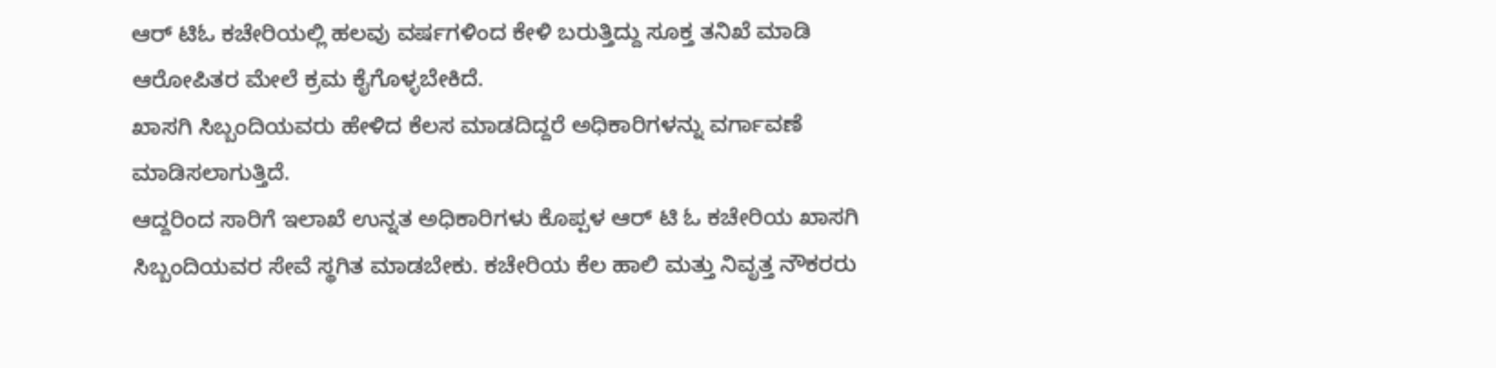ಆರ್ ಟಿಓ ಕಚೇರಿಯಲ್ಲಿ ಹಲವು ವರ್ಷಗಳಿಂದ ಕೇಳಿ ಬರುತ್ತಿದ್ದು ಸೂಕ್ತ ತನಿಖೆ ಮಾಡಿ ಆರೋಪಿತರ ಮೇಲೆ ಕ್ರಮ ಕೈಗೊಳ್ಳಬೇಕಿದೆ.
ಖಾಸಗಿ ಸಿಬ್ಬಂದಿಯವರು ಹೇಳಿದ ಕೆಲಸ ಮಾಡದಿದ್ದರೆ ಅಧಿಕಾರಿಗಳನ್ನು ವರ್ಗಾವಣೆ ಮಾಡಿಸಲಾಗುತ್ತಿದೆ.
ಆದ್ದರಿಂದ ಸಾರಿಗೆ ಇಲಾಖೆ ಉನ್ನತ ಅಧಿಕಾರಿಗಳು ಕೊಪ್ಪಳ ಆರ್ ಟಿ ಓ ಕಚೇರಿಯ ಖಾಸಗಿ ಸಿಬ್ಬಂದಿಯವರ ಸೇವೆ ಸ್ಥಗಿತ ಮಾಡಬೇಕು. ಕಚೇರಿಯ ಕೆಲ ಹಾಲಿ ಮತ್ತು ನಿವೃತ್ತ ನೌಕರರು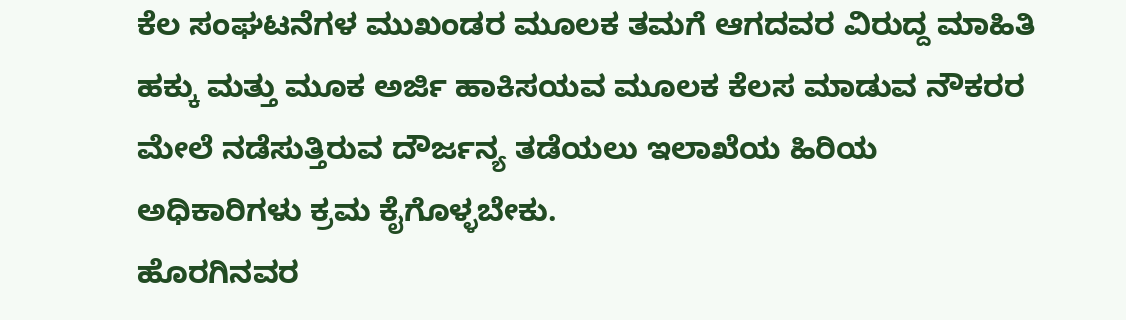ಕೆಲ ಸಂಘಟನೆಗಳ ಮುಖಂಡರ ಮೂಲಕ ತಮಗೆ ಆಗದವರ ವಿರುದ್ದ ಮಾಹಿತಿ ಹಕ್ಕು ಮತ್ತು ಮೂಕ ಅರ್ಜಿ ಹಾಕಿಸಯವ ಮೂಲಕ ಕೆಲಸ ಮಾಡುವ ನೌಕರರ ಮೇಲೆ ನಡೆಸುತ್ತಿರುವ ದೌರ್ಜನ್ಯ ತಡೆಯಲು ಇಲಾಖೆಯ ಹಿರಿಯ ಅಧಿಕಾರಿಗಳು ಕ್ರಮ ಕೈಗೊಳ್ಳಬೇಕು.
ಹೊರಗಿನವರ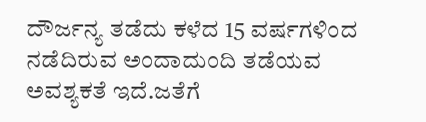ದೌರ್ಜನ್ಯ ತಡೆದು ಕಳೆದ 15 ವರ್ಷಗಳಿಂದ ನಡೆದಿರುವ ಅಂದಾದುಂದಿ ತಡೆಯವ ಅವಶ್ಯಕತೆ ಇದೆ.ಜತೆಗೆ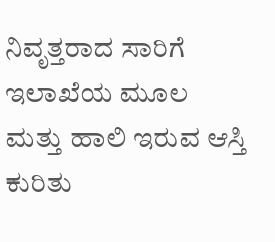ನಿವೃತ್ತರಾದ ಸಾರಿಗೆ ಇಲಾಖೆಯ ಮೂಲ ಮತ್ತು ಹಾಲಿ ಇರುವ ಆಸ್ತಿ ಕುರಿತು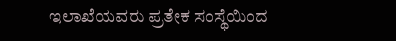ಇಲಾಖೆಯವರು ಪ್ರತೇಕ ಸಂಸ್ಥೆಯಿಂದ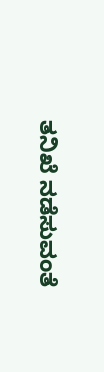ತನಿಖೆ ನಡೆಸುವಂತೆ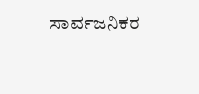ಸಾರ್ವಜನಿಕರ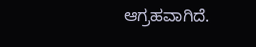ಆಗ್ರಹವಾಗಿದೆ.